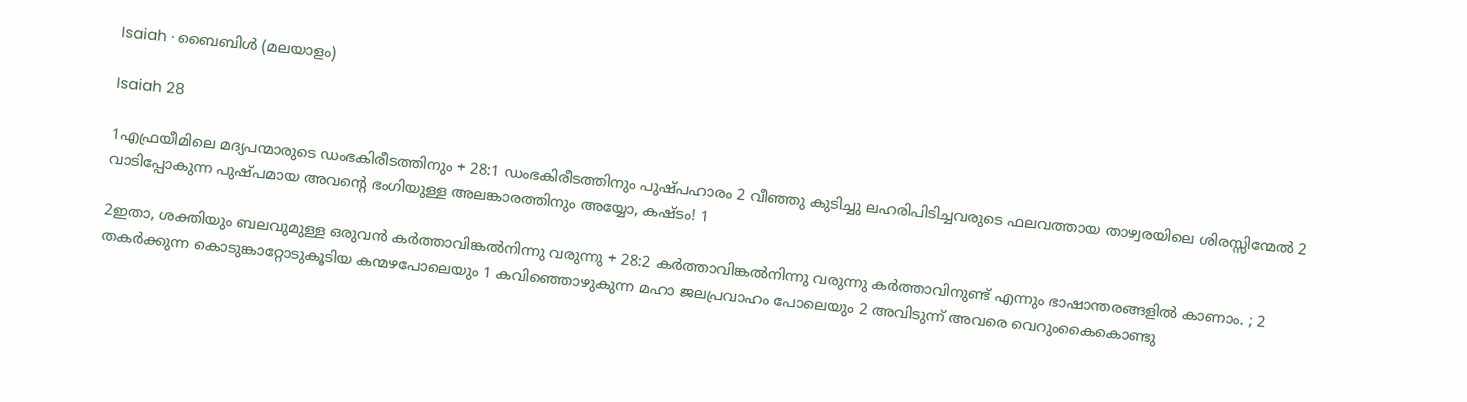Isaiah · ബൈബിൾ (മലയാളം)

Isaiah 28

1എഫ്രയീമിലെ മദ്യപന്മാരുടെ ഡംഭകിരീടത്തിനും + 28:1 ഡംഭകിരീടത്തിനും പുഷ്പഹാരം 2 വീഞ്ഞു കുടിച്ചു ലഹരിപിടിച്ചവരുടെ ഫലവത്തായ താഴ്വരയിലെ ശിരസ്സിന്മേൽ 2 വാടിപ്പോകുന്ന പുഷ്പമായ അവന്‍റെ ഭംഗിയുള്ള അലങ്കാരത്തിനും അയ്യോ, കഷ്ടം! 1

2ഇതാ, ശക്തിയും ബലവുമുള്ള ഒരുവൻ കർത്താവിങ്കൽനിന്നു വരുന്നു + 28:2 കർത്താവിങ്കൽനിന്നു വരുന്നു കർത്താവിനുണ്ട് എന്നും ഭാഷാന്തരങ്ങളിൽ കാണാം. ; 2 തകർക്കുന്ന കൊടുങ്കാറ്റോടുകൂടിയ കന്മഴപോലെയും 1 കവിഞ്ഞൊഴുകുന്ന മഹാ ജലപ്രവാഹം പോലെയും 2 അവിടുന്ന് അവരെ വെറുംകൈകൊണ്ടു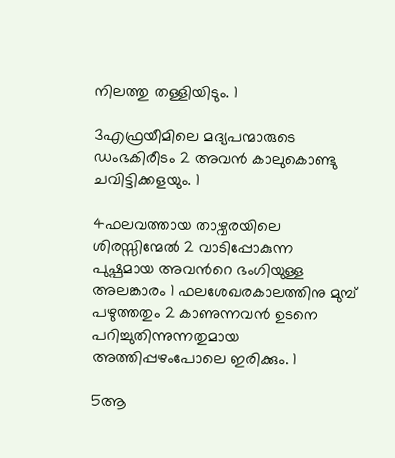നിലത്തു തള്ളിയിടും. 1

3എഫ്രയീമിലെ മദ്യപന്മാരുടെ ഡംഭകിരീടം 2 അവൻ കാലുകൊണ്ടു ചവിട്ടിക്കളയും. 1

4ഫലവത്തായ താഴ്വരയിലെ ശിരസ്സിന്മേൽ 2 വാടിപ്പോകുന്ന പുഷ്പമായ അവന്‍റെ ഭംഗിയുള്ള അലങ്കാരം 1 ഫലശേഖരകാലത്തിനു മുമ്പ് പഴുത്തതും 2 കാണുന്നവൻ ഉടനെ പറിച്ചുതിന്നുന്നതുമായ അത്തിപ്പഴംപോലെ ഇരിക്കും. 1

5ആ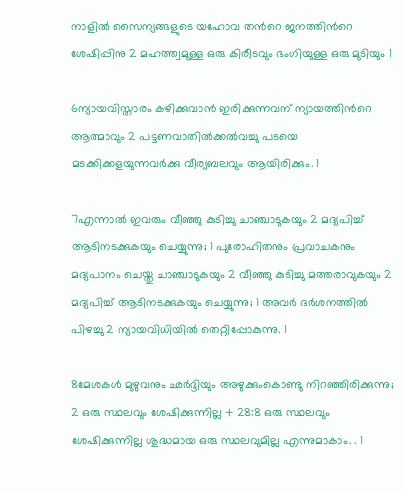നാളിൽ സൈന്യങ്ങളുടെ യഹോവ തന്‍റെ ജനത്തിന്‍റെ ശേഷിപ്പിനു 2 മഹത്ത്വമുള്ള ഒരു കിരീടവും ഭംഗിയുള്ള ഒരു മുടിയും 1

6ന്യായവിസ്താരം കഴിക്കുവാൻ ഇരിക്കുന്നവന് ന്യായത്തിന്‍റെ ആത്മാവും 2 പട്ടണവാതില്‍ക്കൽവച്ചു പടയെ മടക്കിക്കളയുന്നവർക്കു വീര്യബലവും ആയിരിക്കും. 1

7എന്നാൽ ഇവരും വീഞ്ഞു കുടിച്ചു ചാഞ്ചാടുകയും 2 മദ്യപിച്ച് ആടിനടക്കുകയും ചെയ്യുന്നു; 1 പുരോഹിതനും പ്രവാചകനും മദ്യപാനം ചെയ്തു ചാഞ്ചാടുകയും 2 വീഞ്ഞു കുടിച്ചു മത്തരാവുകയും 2 മദ്യപിച്ച് ആടിനടക്കുകയും ചെയ്യുന്നു; 1 അവർ ദർശനത്തിൽ പിഴച്ചു 2 ന്യായവിധിയിൽ തെറ്റിപ്പോകുന്നു. 1

8മേശകൾ മുഴുവനും ഛർദ്ദിയും അഴുക്കുംകൊണ്ടു നിറഞ്ഞിരിക്കുന്നു; 2 ഒരു സ്ഥലവും ശേഷിക്കുന്നില്ല + 28:8 ഒരു സ്ഥലവും ശേഷിക്കുന്നില്ല ശുദ്ധമായ ഒരു സ്ഥലവുമില്ല എന്നുമാകാം. . 1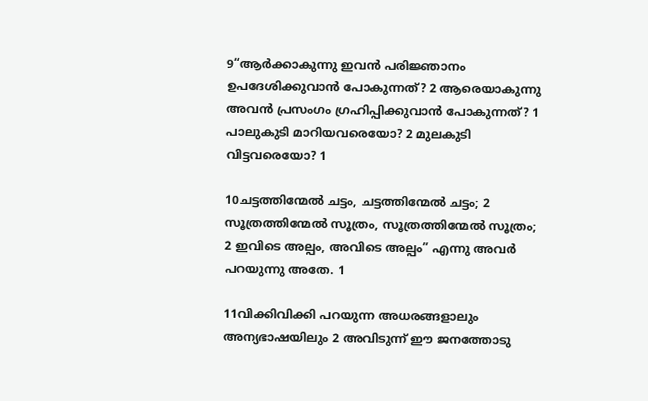9“ആർക്കാകുന്നു ഇവൻ പരിജ്ഞാനം ഉപദേശിക്കുവാൻ പോകുന്നത്? 2 ആരെയാകുന്നു അവൻ പ്രസംഗം ഗ്രഹിപ്പിക്കുവാൻ പോകുന്നത്? 1 പാലുകുടി മാറിയവരെയോ? 2 മുലകുടി വിട്ടവരെയോ? 1

10ചട്ടത്തിന്മേൽ ചട്ടം, ചട്ടത്തിന്മേൽ ചട്ടം; 2 സൂത്രത്തിന്മേൽ സൂത്രം, സൂത്രത്തിന്മേൽ സൂത്രം; 2 ഇവിടെ അല്പം, അവിടെ അല്പം” എന്നു അവർ പറയുന്നു അതേ. 1

11വിക്കിവിക്കി പറയുന്ന അധരങ്ങളാലും അന്യഭാഷയിലും 2 അവിടുന്ന് ഈ ജനത്തോടു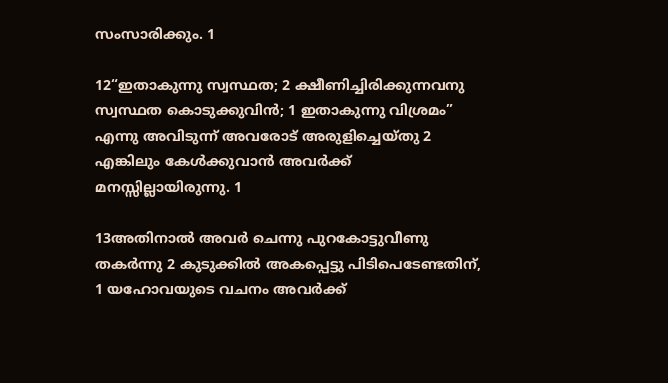സംസാരിക്കും. 1

12“ഇതാകുന്നു സ്വസ്ഥത; 2 ക്ഷീണിച്ചിരിക്കുന്നവനു സ്വസ്ഥത കൊടുക്കുവിൻ; 1 ഇതാകുന്നു വിശ്രമം” എന്നു അവിടുന്ന് അവരോട് അരുളിച്ചെയ്തു 2 എങ്കിലും കേൾക്കുവാൻ അവർക്ക് മനസ്സില്ലായിരുന്നു. 1

13അതിനാൽ അവർ ചെന്നു പുറകോട്ടുവീണു തകർന്നു 2 കുടുക്കിൽ അകപ്പെട്ടു പിടിപെടേണ്ടതിന്, 1 യഹോവയുടെ വചനം അവർക്ക്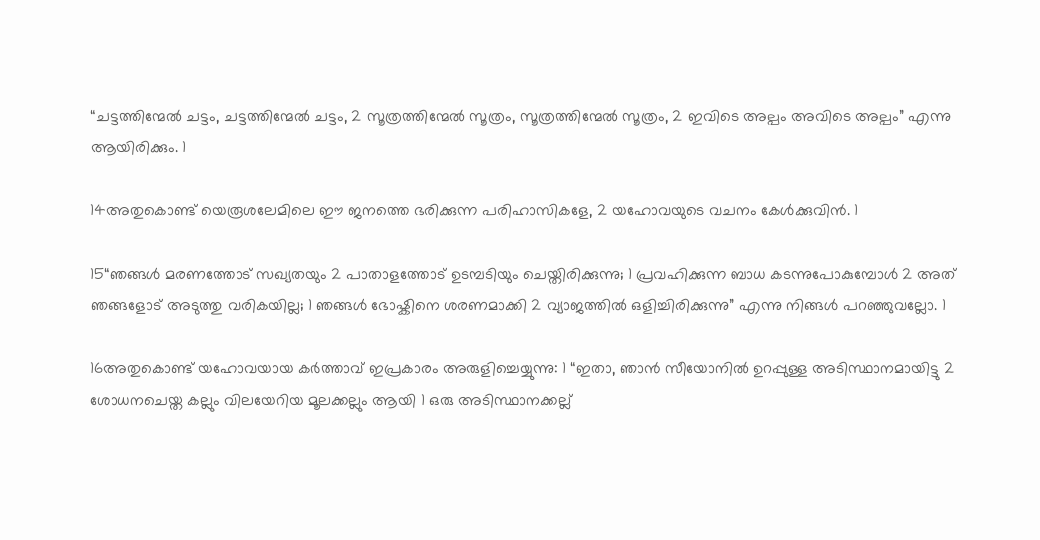“ചട്ടത്തിന്മേൽ ചട്ടം, ചട്ടത്തിന്മേൽ ചട്ടം, 2 സൂത്രത്തിന്മേൽ സൂത്രം, സൂത്രത്തിന്മേൽ സൂത്രം, 2 ഇവിടെ അല്പം അവിടെ അല്പം” എന്നു ആയിരിക്കും. 1

14അതുകൊണ്ട് യെരൂശലേമിലെ ഈ ജനത്തെ ഭരിക്കുന്ന പരിഹാസികളേ, 2 യഹോവയുടെ വചനം കേൾക്കുവിൻ. 1

15“ഞങ്ങൾ മരണത്തോട് സഖ്യതയും 2 പാതാളത്തോട് ഉടമ്പടിയും ചെയ്തിരിക്കുന്നു; 1 പ്രവഹിക്കുന്ന ബാധ കടന്നുപോകുമ്പോൾ 2 അത് ഞങ്ങളോട് അടുത്തു വരികയില്ല; 1 ഞങ്ങൾ ഭോഷ്കിനെ ശരണമാക്കി 2 വ്യാജത്തിൽ ഒളിച്ചിരിക്കുന്നു” എന്നു നിങ്ങൾ പറഞ്ഞുവല്ലോ. 1

16അതുകൊണ്ട് യഹോവയായ കർത്താവ് ഇപ്രകാരം അരുളിച്ചെയ്യുന്നു: 1 “ഇതാ, ഞാൻ സീയോനിൽ ഉറപ്പുള്ള അടിസ്ഥാനമായിട്ടു 2 ശോധനചെയ്ത കല്ലും വിലയേറിയ മൂലക്കല്ലും ആയി 1 ഒരു അടിസ്ഥാനക്കല്ല്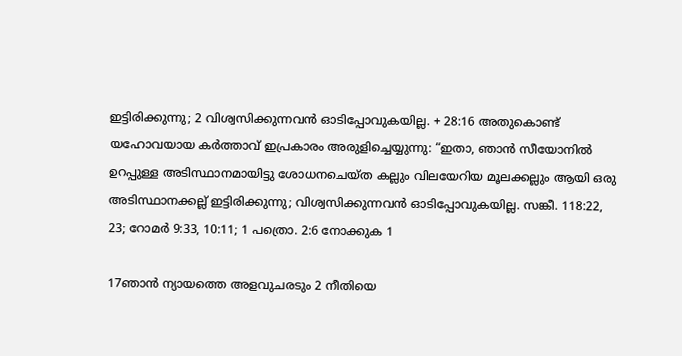ഇട്ടിരിക്കുന്നു; 2 വിശ്വസിക്കുന്നവൻ ഓടിപ്പോവുകയില്ല. + 28:16 അതുകൊണ്ട് യഹോവയായ കർത്താവ് ഇപ്രകാരം അരുളിച്ചെയ്യുന്നു: “ഇതാ, ഞാൻ സീയോനിൽ ഉറപ്പുള്ള അടിസ്ഥാനമായിട്ടു ശോധനചെയ്ത കല്ലും വിലയേറിയ മൂലക്കല്ലും ആയി ഒരു അടിസ്ഥാനക്കല്ല് ഇട്ടിരിക്കുന്നു; വിശ്വസിക്കുന്നവൻ ഓടിപ്പോവുകയില്ല. സങ്കീ. 118:22, 23; റോമർ 9:33, 10:11; 1 പത്രൊ. 2:6 നോക്കുക 1

17ഞാൻ ന്യായത്തെ അളവുചരടും 2 നീതിയെ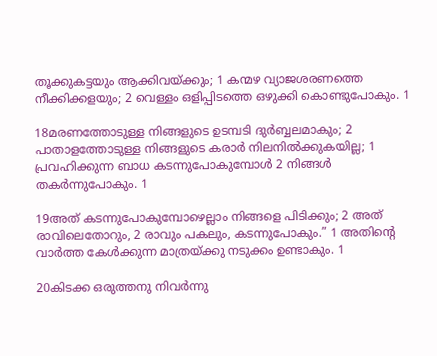തൂക്കുകട്ടയും ആക്കിവയ്ക്കും; 1 കന്മഴ വ്യാജശരണത്തെ നീക്കിക്കളയും; 2 വെള്ളം ഒളിപ്പിടത്തെ ഒഴുക്കി കൊണ്ടുപോകും. 1

18മരണത്തോടുള്ള നിങ്ങളുടെ ഉടമ്പടി ദുർബ്ബലമാകും; 2 പാതാളത്തോടുള്ള നിങ്ങളുടെ കരാർ നിലനില്‍ക്കുകയില്ല; 1 പ്രവഹിക്കുന്ന ബാധ കടന്നുപോകുമ്പോൾ 2 നിങ്ങൾ തകർന്നുപോകും. 1

19അത് കടന്നുപോകുമ്പോഴെല്ലാം നിങ്ങളെ പിടിക്കും; 2 അത് രാവിലെതോറും, 2 രാവും പകലും, കടന്നുപോകും.” 1 അതിന്‍റെ വാർത്ത കേൾക്കുന്ന മാത്രയ്ക്കു നടുക്കം ഉണ്ടാകും. 1

20കിടക്ക ഒരുത്തനു നിവർന്നു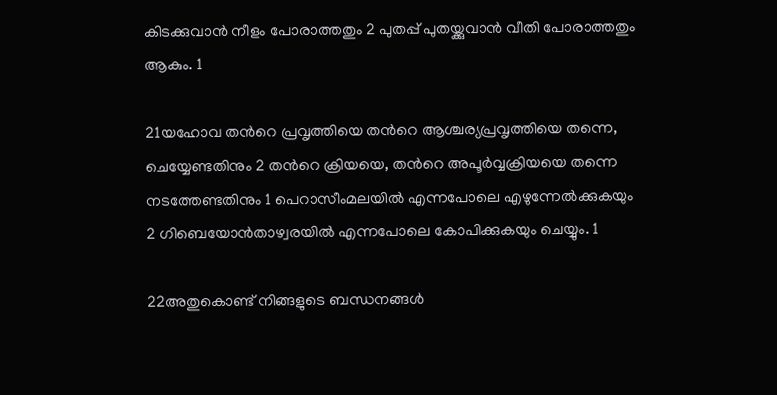കിടക്കുവാൻ നീളം പോരാത്തതും 2 പുതപ്പ് പുതയ്ക്കുവാൻ വീതി പോരാത്തതും ആകും. 1

21യഹോവ തന്‍റെ പ്രവൃത്തിയെ തന്‍റെ ആശ്ചര്യപ്രവൃത്തിയെ തന്നെ, ചെയ്യേണ്ടതിനും 2 തന്‍റെ ക്രിയയെ, തന്‍റെ അപൂർവ്വക്രിയയെ തന്നെ നടത്തേണ്ടതിനും 1 പെറാസീംമലയിൽ എന്നപോലെ എഴുന്നേല്‍ക്കുകയും 2 ഗിബെയോൻതാഴ്വരയിൽ എന്നപോലെ കോപിക്കുകയും ചെയ്യും. 1

22അതുകൊണ്ട് നിങ്ങളുടെ ബന്ധനങ്ങൾ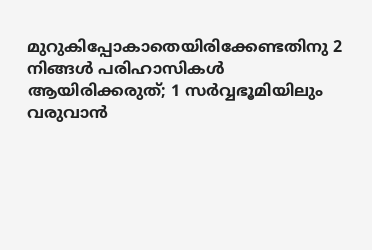മുറുകിപ്പോകാതെയിരിക്കേണ്ടതിനു 2 നിങ്ങൾ പരിഹാസികൾ ആയിരിക്കരുത്; 1 സർവ്വഭൂമിയിലും വരുവാൻ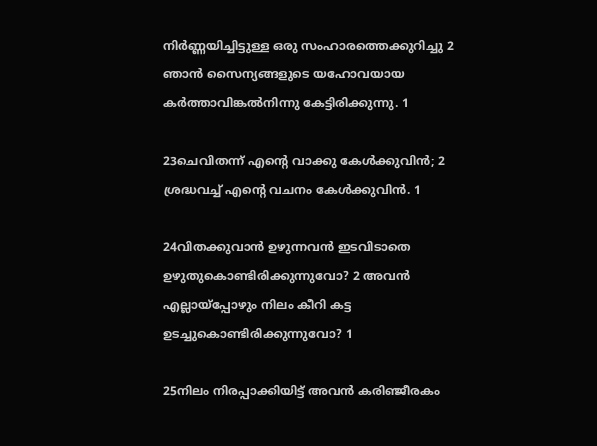നിർണ്ണയിച്ചിട്ടുള്ള ഒരു സംഹാരത്തെക്കുറിച്ചു 2 ഞാൻ സൈന്യങ്ങളുടെ യഹോവയായ കർത്താവിങ്കൽനിന്നു കേട്ടിരിക്കുന്നു. 1

23ചെവിതന്ന് എന്‍റെ വാക്കു കേൾക്കുവിൻ; 2 ശ്രദ്ധവച്ച് എന്‍റെ വചനം കേൾക്കുവിൻ. 1

24വിതക്കുവാൻ ഉഴുന്നവൻ ഇടവിടാതെ ഉഴുതുകൊണ്ടിരിക്കുന്നുവോ? 2 അവൻ എല്ലായ്‌പ്പോഴും നിലം കീറി കട്ട ഉടച്ചുകൊണ്ടിരിക്കുന്നുവോ? 1

25നിലം നിരപ്പാക്കിയിട്ട് അവൻ കരിഞ്ജീരകം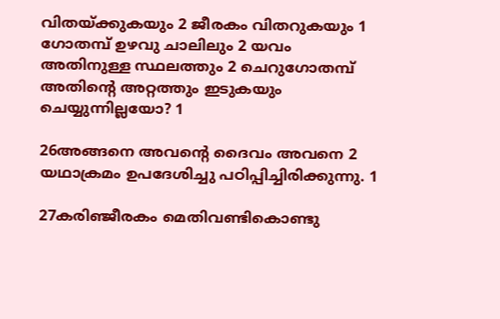വിതയ്ക്കുകയും 2 ജീരകം വിതറുകയും 1 ഗോതമ്പ് ഉഴവു ചാലിലും 2 യവം അതിനുള്ള സ്ഥലത്തും 2 ചെറുഗോതമ്പ് അതിന്‍റെ അറ്റത്തും ഇടുകയും ചെയ്യുന്നില്ലയോ? 1

26അങ്ങനെ അവന്‍റെ ദൈവം അവനെ 2 യഥാക്രമം ഉപദേശിച്ചു പഠിപ്പിച്ചിരിക്കുന്നു. 1

27കരിഞ്ജീരകം മെതിവണ്ടികൊണ്ടു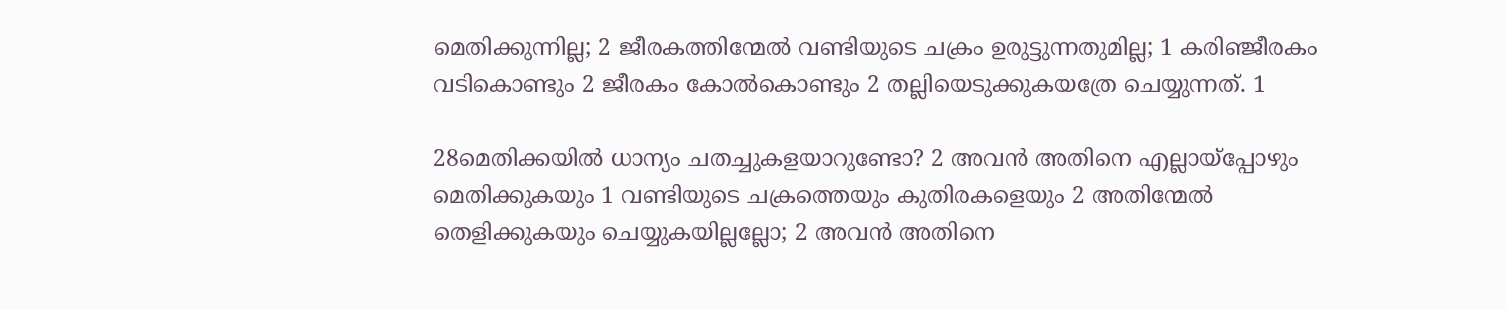മെതിക്കുന്നില്ല; 2 ജീരകത്തിന്മേൽ വണ്ടിയുടെ ചക്രം ഉരുട്ടുന്നതുമില്ല; 1 കരിഞ്ജീരകം വടികൊണ്ടും 2 ജീരകം കോൽകൊണ്ടും 2 തല്ലിയെടുക്കുകയത്രേ ചെയ്യുന്നത്. 1

28മെതിക്കയിൽ ധാന്യം ചതച്ചുകളയാറുണ്ടോ? 2 അവൻ അതിനെ എല്ലായ്‌പ്പോഴും മെതിക്കുകയും 1 വണ്ടിയുടെ ചക്രത്തെയും കുതിരകളെയും 2 അതിന്മേൽ തെളിക്കുകയും ചെയ്യുകയില്ലല്ലോ; 2 അവൻ അതിനെ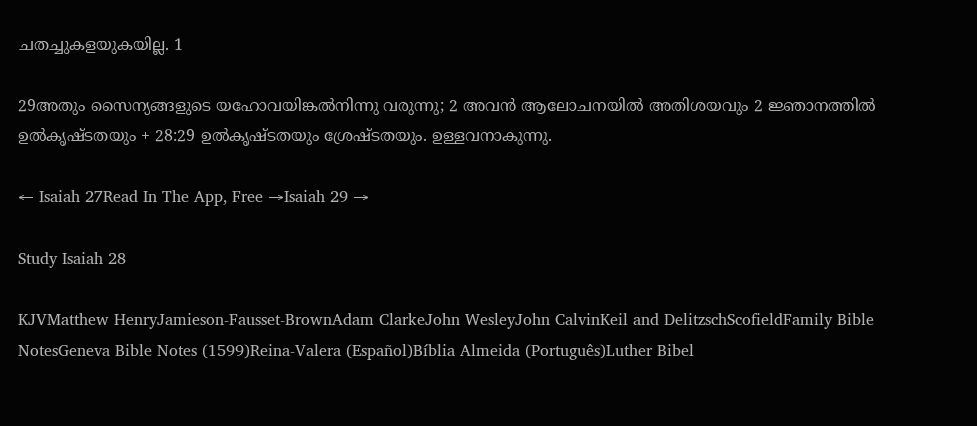ചതച്ചുകളയുകയില്ല. 1

29അതും സൈന്യങ്ങളുടെ യഹോവയിങ്കൽനിന്നു വരുന്നു; 2 അവൻ ആലോചനയിൽ അതിശയവും 2 ജ്ഞാനത്തിൽ ഉൽകൃഷ്ടതയും + 28:29 ഉൽകൃഷ്ടതയും ശ്രേഷ്ടതയും. ഉള്ളവനാകുന്നു.

← Isaiah 27Read In The App, Free →Isaiah 29 →

Study Isaiah 28

KJVMatthew HenryJamieson-Fausset-BrownAdam ClarkeJohn WesleyJohn CalvinKeil and DelitzschScofieldFamily Bible NotesGeneva Bible Notes (1599)Reina-Valera (Español)Bíblia Almeida (Português)Luther Bibel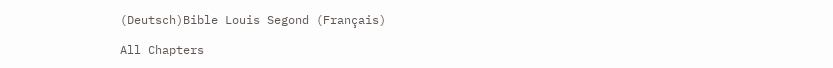(Deutsch)Bible Louis Segond (Français)

All Chapters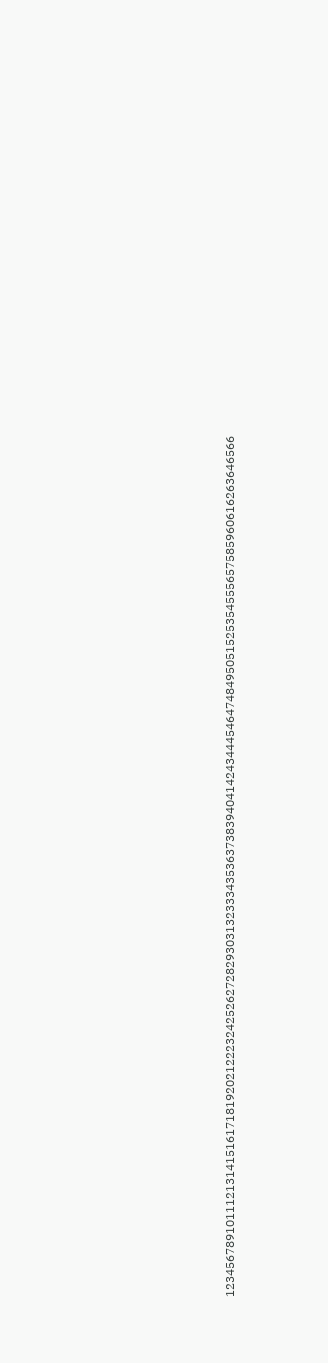123456789101112131415161718192021222324252627282930313233343536373839404142434445464748495051525354555657585960616263646566